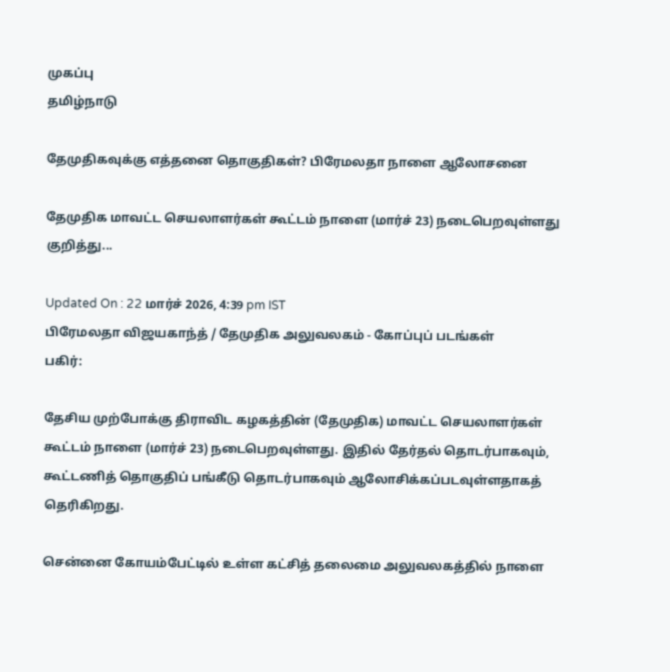முகப்பு
தமிழ்நாடு

தேமுதிகவுக்கு எத்தனை தொகுதிகள்? பிரேமலதா நாளை ஆலோசனை

தேமுதிக மாவட்ட செயலாளர்கள் கூட்டம் நாளை (மார்ச் 23) நடைபெறவுள்ளது குறித்து...

Updated On : 22 மார்ச் 2026, 4:39 pm IST
பிரேமலதா விஜயகாந்த் / தேமுதிக அலுவலகம் - கோப்புப் படங்கள்
பகிர்:

தேசிய முற்போக்கு திராவிட கழகத்தின் (தேமுதிக) மாவட்ட செயலாளர்கள் கூட்டம் நாளை (மார்ச் 23) நடைபெறவுள்ளது. இதில் தேர்தல் தொடர்பாகவும், கூட்டணித் தொகுதிப் பங்கீடு தொடர்பாகவும் ஆலோசிக்கப்படவுள்ளதாகத் தெரிகிறது.

சென்னை கோயம்பேட்டில் உள்ள கட்சித் தலைமை அலுவலகத்தில் நாளை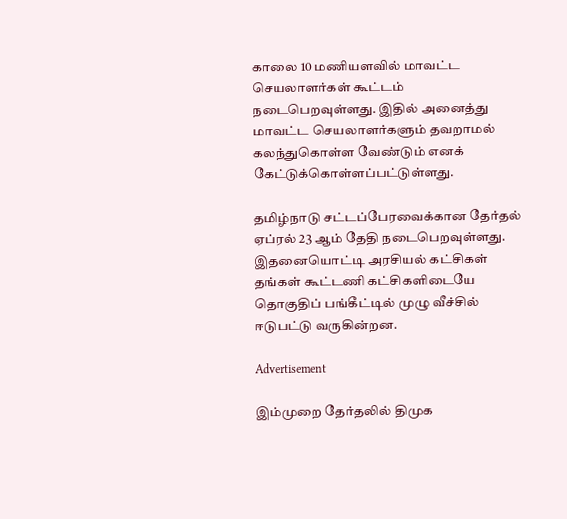காலை 10 மணியளவில் மாவட்ட செயலாளர்கள் கூட்டம் நடைபெறவுள்ளது. இதில் அனைத்து மாவட்ட செயலாளர்களும் தவறாமல் கலந்துகொள்ள வேண்டும் எனக் கேட்டுக்கொள்ளப்பட்டுள்ளது.

தமிழ்நாடு சட்டப்பேரவைக்கான தேர்தல் ஏப்ரல் 23 ஆம் தேதி நடைபெறவுள்ளது. இதனையொட்டி அரசியல் கட்சிகள் தங்கள் கூட்டணி கட்சிகளிடையே தொகுதிப் பங்கீட்டில் முழு வீச்சில் ஈடுபட்டு வருகின்றன.

Advertisement

இம்முறை தேர்தலில் திமுக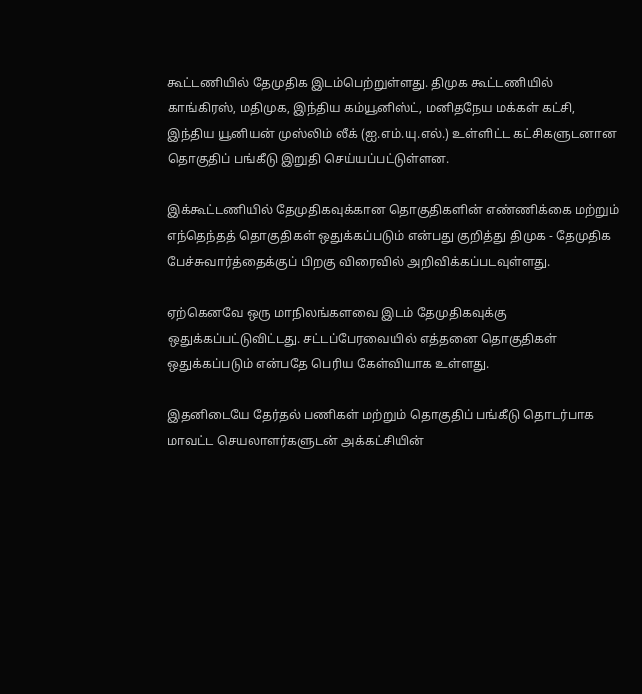கூட்டணியில் தேமுதிக இடம்பெற்றுள்ளது. திமுக கூட்டணியில் காங்கிரஸ், மதிமுக, இந்திய கம்யூனிஸ்ட், மனிதநேய மக்கள் கட்சி, இந்திய யூனியன் முஸ்லிம் லீக் (ஐ.எம்.யு.எல்.) உள்ளிட்ட கட்சிகளுடனான தொகுதிப் பங்கீடு இறுதி செய்யப்பட்டுள்ளன.

இக்கூட்டணியில் தேமுதிகவுக்கான தொகுதிகளின் எண்ணிக்கை மற்றும் எந்தெந்தத் தொகுதிகள் ஒதுக்கப்படும் என்பது குறித்து திமுக - தேமுதிக பேச்சுவார்த்தைக்குப் பிறகு விரைவில் அறிவிக்கப்படவுள்ளது.

ஏற்கெனவே ஒரு மாநிலங்களவை இடம் தேமுதிகவுக்கு ஒதுக்கப்பட்டுவிட்டது. சட்டப்பேரவையில் எத்தனை தொகுதிகள் ஒதுக்கப்படும் என்பதே பெரிய கேள்வியாக உள்ளது.

இதனிடையே தேர்தல் பணிகள் மற்றும் தொகுதிப் பங்கீடு தொடர்பாக மாவட்ட செயலாளர்களுடன் அக்கட்சியின்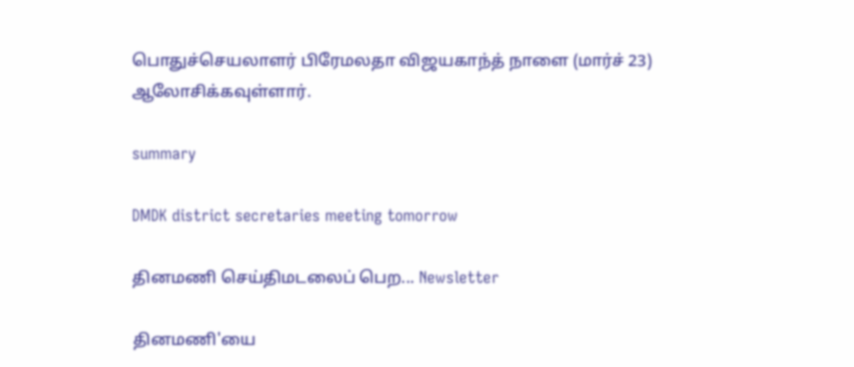பொதுச்செயலாளர் பிரேமலதா விஜயகாந்த் நாளை (மார்ச் 23) ஆலோசிக்கவுள்ளார்.

summary

DMDK district secretaries meeting tomorrow

தினமணி செய்திமடலைப் பெற... Newsletter

தினமணி'யை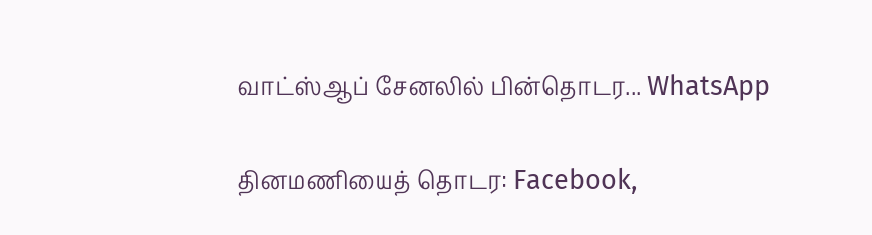வாட்ஸ்ஆப் சேனலில் பின்தொடர... WhatsApp

தினமணியைத் தொடர: Facebook,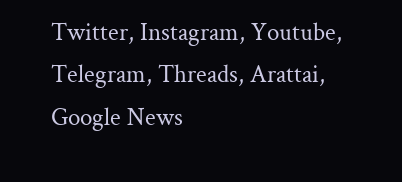Twitter, Instagram, Youtube, Telegram, Threads, Arattai, Google News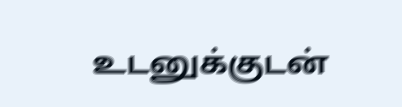உடனுக்குடன்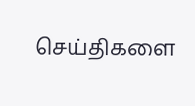செய்திகளை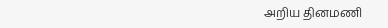அறிய தினமணி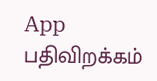App பதிவிறக்கம்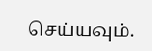செய்யவும்.